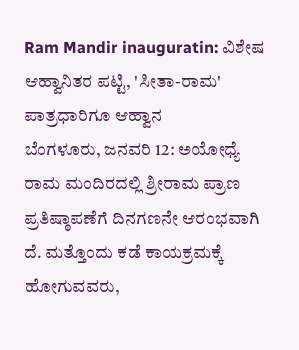Ram Mandir inauguratin: ವಿಶೇಷ ಆಹ್ವಾನಿತರ ಪಟ್ಟಿ, 'ಸೀತಾ-ರಾಮ' ಪಾತ್ರಧಾರಿಗೂ ಆಹ್ವಾನ
ಬೆಂಗಳೂರು, ಜನವರಿ 12: ಅಯೋಧ್ಯೆ ರಾಮ ಮಂದಿರದಲ್ಲಿ ಶ್ರೀರಾಮ ಪ್ರಾಣ ಪ್ರತಿಷ್ಠಾಪಣೆಗೆ ದಿನಗಣನೇ ಆರಂಭವಾಗಿ ದೆ. ಮತ್ತೊಂದು ಕಡೆ ಕಾಯಕ್ರಮಕ್ಕೆ ಹೋಗುವವರು,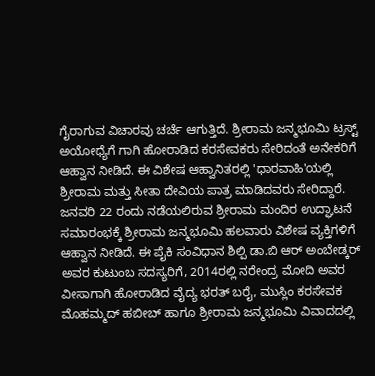ಗೈರಾಗುವ ವಿಚಾರವು ಚರ್ಚೆ ಆಗುತ್ತಿದೆ. ಶ್ರೀರಾಮ ಜನ್ಮಭೂಮಿ ಟ್ರಸ್ಟ್ ಅಯೋಧ್ಯೆಗೆ ಗಾಗಿ ಹೋರಾಡಿದ ಕರಸೇವಕರು ಸೇರಿದಂತೆ ಅನೇಕರಿಗೆ ಆಹ್ವಾನ ನೀಡಿದೆ. ಈ ವಿಶೇಷ ಆಹ್ವಾನಿತರಲ್ಲಿ 'ಧಾರವಾಹಿ'ಯಲ್ಲಿ ಶ್ರೀರಾಮ ಮತ್ತು ಸೀತಾ ದೇವಿಯ ಪಾತ್ರ ಮಾಡಿದವರು ಸೇರಿದ್ದಾರೆ.
ಜನವರಿ 22 ರಂದು ನಡೆಯಲಿರುವ ಶ್ರೀರಾಮ ಮಂದಿರ ಉದ್ಘಾಟನೆ ಸಮಾರಂಭಕ್ಕೆ ಶ್ರೀರಾಮ ಜನ್ಮಭೂಮಿ ಹಲವಾರು ವಿಶೇಷ ವ್ಯಕ್ತಿಗಳಿಗೆ ಆಹ್ವಾನ ನೀಡಿದೆ. ಈ ಪೈಕಿ ಸಂವಿಧಾನ ಶಿಲ್ಪಿ ಡಾ.ಬಿ ಆರ್ ಅಂಬೇಡ್ಕರ್ ಅವರ ಕುಟುಂಬ ಸದಸ್ಯರಿಗೆ, 2014ರಲ್ಲಿ ನರೇಂದ್ರ ಮೋದಿ ಅವರ ವೀಸಾಗಾಗಿ ಹೋರಾಡಿದ ವೈದ್ಯ ಭರತ್ ಬರೈ, ಮುಸ್ಲಿಂ ಕರಸೇವಕ ಮೊಹಮ್ಮದ್ ಹಬೀಬ್ ಹಾಗೂ ಶ್ರೀರಾಮ ಜನ್ಮಭೂಮಿ ವಿವಾದದಲ್ಲಿ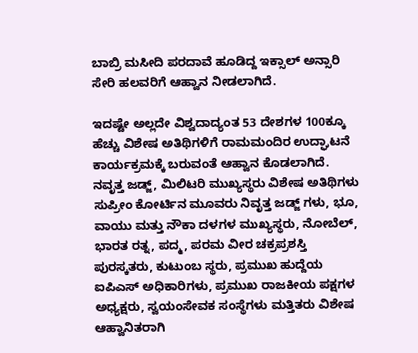ಬಾಬ್ರಿ ಮಸೀದಿ ಪರದಾವೆ ಹೂಡಿದ್ದ ಇಕ್ಸಾಲ್ ಅನ್ಸಾರಿ ಸೇರಿ ಹಲವರಿಗೆ ಆಹ್ವಾನ ನೀಡಲಾಗಿದೆ.

ಇದಷ್ಟೇ ಅಲ್ಲದೇ ವಿಶ್ವದಾದ್ಯಂತ 53 ದೇಶಗಳ 100ಕ್ಕೂ ಹೆಚ್ಚು ವಿಶೇಷ ಅತಿಥಿಗಳಿಗೆ ರಾಮಮಂದಿರ ಉದ್ಘಾಟನೆ ಕಾರ್ಯಕ್ರಮಕ್ಕೆ ಬರುವಂತೆ ಆಹ್ವಾನ ಕೊಡಲಾಗಿದೆ.
ನವೃತ್ತ ಜಡ್ಜ್, ಮಿಲಿಟರಿ ಮುಖ್ಯಸ್ಥರು ವಿಶೇಷ ಅತಿಥಿಗಳು
ಸುಪ್ರೀಂ ಕೋರ್ಟಿನ ಮೂವರು ನಿವೃತ್ತ ಜಡ್ಜ್ ಗಳು, ಭೂ, ವಾಯು ಮತ್ತು ನೌಕಾ ದಳಗಳ ಮುಖ್ಯಸ್ಥರು, ನೋಬೆಲ್, ಭಾರತ ರತ್ನ, ಪದ್ಮ, ಪರಮ ವೀರ ಚಕ್ರಪ್ರಶಸ್ತಿ ಪುರಸ್ಕತರು, ಕುಟುಂಬ ಸ್ಥರು, ಪ್ರಮುಖ ಹುದ್ದೆಯ ಐಪಿಎಸ್ ಅಧಿಕಾರಿಗಳು, ಪ್ರಮುಖ ರಾಜಕೀಯ ಪಕ್ಷಗಳ ಅಧ್ಯಕ್ಷರು, ಸ್ವಯಂಸೇವಕ ಸಂಸ್ಥೆಗಳು ಮತ್ತಿತರು ವಿಶೇಷ ಆಹ್ವಾನಿತರಾಗಿ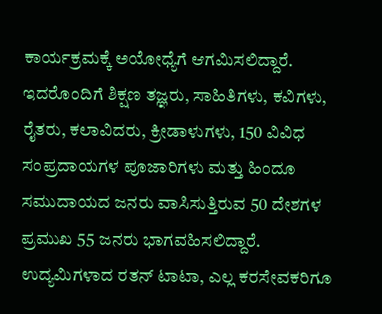ಕಾರ್ಯಕ್ರಮಕ್ಕೆ ಅಯೋಧ್ಯೆಗೆ ಆಗಮಿಸಲಿದ್ದಾರೆ.
ಇದರೊಂದಿಗೆ ಶಿಕ್ಷಣ ತಜ್ಞರು, ಸಾಹಿತಿಗಳು, ಕವಿಗಳು, ರೈತರು, ಕಲಾವಿದರು, ಕ್ರೀಡಾಳುಗಳು, 150 ವಿವಿಧ ಸಂಪ್ರದಾಯಗಳ ಪೂಜಾರಿಗಳು ಮತ್ತು ಹಿಂದೂ ಸಮುದಾಯದ ಜನರು ವಾಸಿಸುತ್ತಿರುವ 50 ದೇಶಗಳ ಪ್ರಮುಖ 55 ಜನರು ಭಾಗವಹಿಸಲಿದ್ದಾರೆ. ಉದ್ಯಮಿಗಳಾದ ರತನ್ ಟಾಟಾ, ಎಲ್ಲ ಕರಸೇವಕರಿಗೂ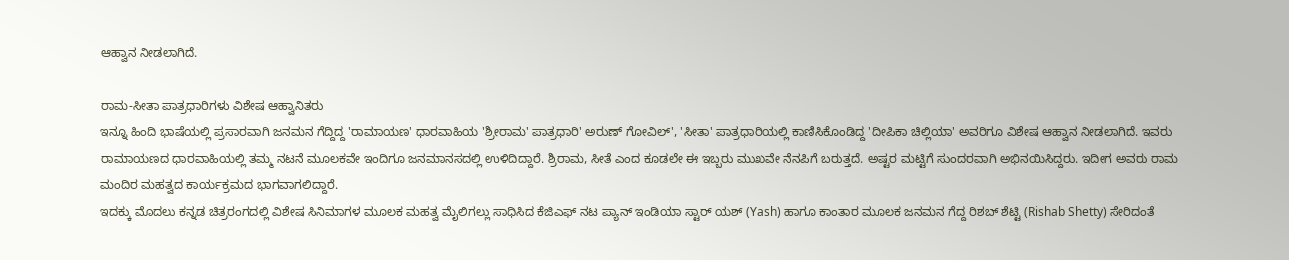ಆಹ್ವಾನ ನೀಡಲಾಗಿದೆ.

ರಾಮ-ಸೀತಾ ಪಾತ್ರಧಾರಿಗಳು ವಿಶೇಷ ಆಹ್ವಾನಿತರು
ಇನ್ನೂ ಹಿಂದಿ ಭಾಷೆಯಲ್ಲಿ ಪ್ರಸಾರವಾಗಿ ಜನಮನ ಗೆದ್ದಿದ್ದ 'ರಾಮಾಯಣ' ಧಾರವಾಹಿಯ 'ಶ್ರೀರಾಮ' ಪಾತ್ರಧಾರಿ' ಅರುಣ್ ಗೋವಿಲ್', 'ಸೀತಾ' ಪಾತ್ರಧಾರಿಯಲ್ಲಿ ಕಾಣಿಸಿಕೊಂಡಿದ್ದ 'ದೀಪಿಕಾ ಚಿಲ್ಲಿಯಾ' ಅವರಿಗೂ ವಿಶೇಷ ಆಹ್ವಾನ ನೀಡಲಾಗಿದೆ. ಇವರು ರಾಮಾಯಣದ ಧಾರವಾಹಿಯಲ್ಲಿ ತಮ್ಮ ನಟನೆ ಮೂಲಕವೇ ಇಂದಿಗೂ ಜನಮಾನಸದಲ್ಲಿ ಉಳಿದಿದ್ದಾರೆ. ಶ್ರಿರಾಮ, ಸೀತೆ ಎಂದ ಕೂಡಲೇ ಈ ಇಬ್ಬರು ಮುಖವೇ ನೆನಪಿಗೆ ಬರುತ್ತದೆ. ಅಷ್ಟರ ಮಟ್ಟಿಗೆ ಸುಂದರವಾಗಿ ಅಭಿನಯಿಸಿದ್ದರು. ಇದೀಗ ಅವರು ರಾಮ ಮಂದಿರ ಮಹತ್ವದ ಕಾರ್ಯಕ್ರಮದ ಭಾಗವಾಗಲಿದ್ದಾರೆ.
ಇದಕ್ಕು ಮೊದಲು ಕನ್ನಡ ಚಿತ್ರರಂಗದಲ್ಲಿ ವಿಶೇಷ ಸಿನಿಮಾಗಳ ಮೂಲಕ ಮಹತ್ವ ಮೈಲಿಗಲ್ಲು ಸಾಧಿಸಿದ ಕೆಜಿಎಫ್ ನಟ ಪ್ಯಾನ್ ಇಂಡಿಯಾ ಸ್ಟಾರ್ ಯಶ್ (Yash) ಹಾಗೂ ಕಾಂತಾರ ಮೂಲಕ ಜನಮನ ಗೆದ್ದ ರಿಶಬ್ ಶೆಟ್ಟಿ (Rishab Shetty) ಸೇರಿದಂತೆ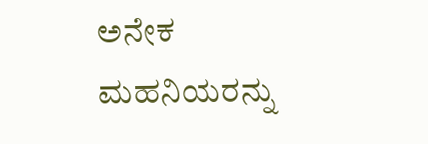ಅನೇಕ ಮಹನಿಯರನ್ನು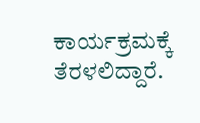ಕಾರ್ಯಕ್ರಮಕ್ಕೆ ತೆರಳಲಿದ್ದಾರೆ.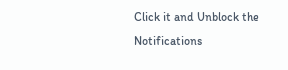Click it and Unblock the Notifications